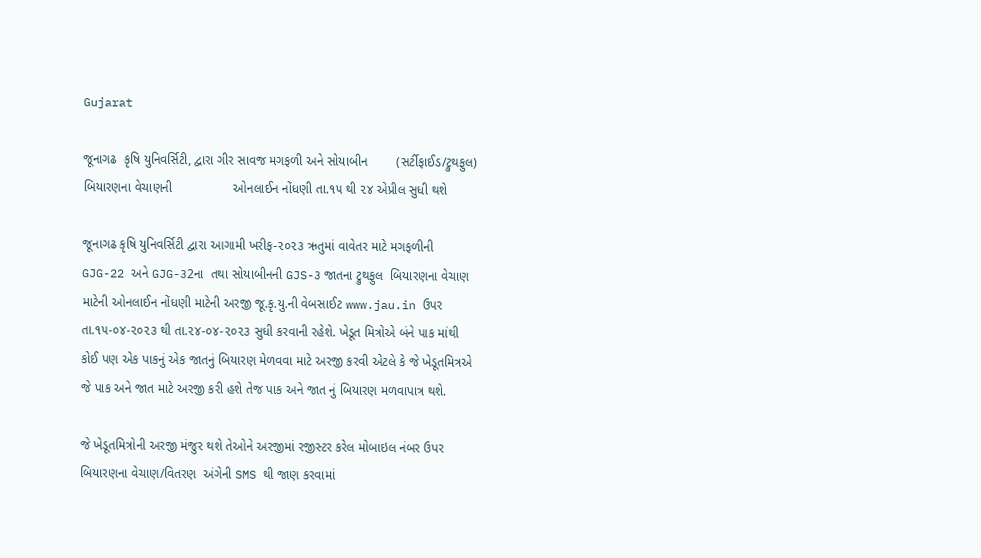Gujarat

જૂનાગઢ  કૃષિ યુનિવર્સિટી, દ્વારા ગીર સાવજ મગફળી અને સોયાબીન        (સર્ટીફાઈડ/ટ્રુથફુલ) બિયારણના વેચાણની                 ઓનલાઈન નોંધણી તા.૧૫ થી ૨૪ એપ્રીલ સુધી થશે

જૂનાગઢ કૃષિ યુનિવર્સિટી દ્વારા આગામી ખરીફ-૨૦૨૩ ઋતુમાં વાવેતર માટે મગફળીની GJG-22 અને GJG-૩2ના  તથા સોયાબીનની GJS-૩ જાતના ટ્રુથફુલ  બિયારણના વેચાણ માટેની ઓનલાઈન નોંધણી માટેની અરજી જૂ.કૃ.યુ.ની વેબસાઈટ www.jau.in ઉપર તા.૧૫-૦૪-૨૦૨૩ થી તા.૨૪-૦૪-૨૦૨૩ સુધી કરવાની રહેશે. ખેડૂત મિત્રોએ બંને પાક માંથી કોઈ પણ એક પાકનું એક જાતનું બિયારણ મેળવવા માટે અરજી કરવી એટલે કે જે ખેડૂતમિત્રએ જે પાક અને જાત માટે અરજી કરી હશે તેજ પાક અને જાત નું બિયારણ મળવાપાત્ર થશે.

જે ખેડૂતમિત્રોની અરજી મંજુર થશે તેઓને અરજીમાં રજીસ્ટર કરેલ મોબાઇલ નંબર ઉપર બિયારણના વેચાણ/વિતરણ  અંગેની SMS થી જાણ કરવામાં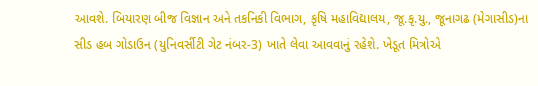આવશે. બિયારણ બીજ વિજ્ઞાન અને તકનિકી વિભાગ, કૃષિ મહાવિદ્યાલય, જૂ.કૃ.યુ., જૂનાગઢ (મેગાસીડ)ના સીડ હબ ગોડાઉન (યુનિવર્સીટી ગેટ નંબર-3) ખાતે લેવા આવવાનું રહેશે. ખેડૂત મિત્રોએ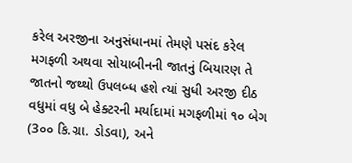કરેલ અરજીના અનુસંધાનમાં તેમણે પસંદ કરેલ મગફળી અથવા સોયાબીનની જાતનું બિયારણ તે જાતનો જથ્થો ઉપલબ્ધ હશે ત્યાં સુધી અરજી દીઠ વધુમાં વધુ બે હેક્ટરની મર્યાદામાં મગફળીમાં ૧૦ બેગ (3૦૦ કિ.ગ્રા. ડોડવા), અને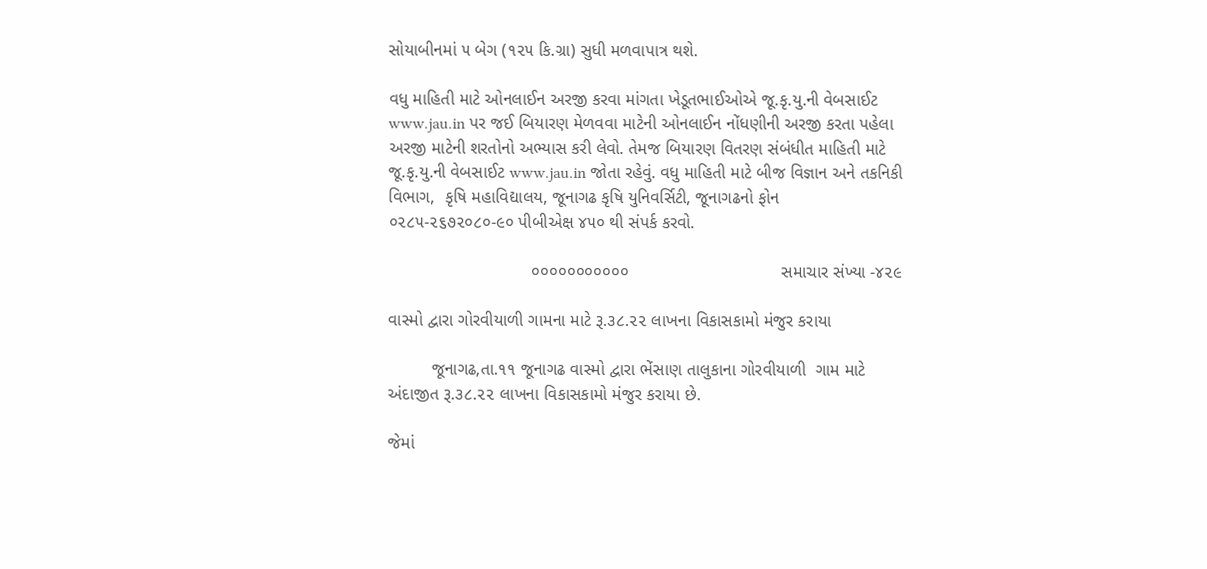સોયાબીનમાં ૫ બેગ (૧૨૫ કિ.ગ્રા) સુધી મળવાપાત્ર થશે.

વધુ માહિતી માટે ઓનલાઈન અરજી કરવા માંગતા ખેડૂતભાઈઓએ જૂ.કૃ.યુ.ની વેબસાઈટ www.jau.in પર જઈ બિયારણ મેળવવા માટેની ઓનલાઈન નોંધણીની અરજી કરતા પહેલા અરજી માટેની શરતોનો અભ્યાસ કરી લેવો. તેમજ બિયારણ વિતરણ સંબંધીત માહિતી માટે જૂ.કૃ.યુ.ની વેબસાઈટ www.jau.in જોતા રહેવું. વધુ માહિતી માટે બીજ વિજ્ઞાન અને તકનિકી વિભાગ,  કૃષિ મહાવિદ્યાલય, જૂનાગઢ કૃષિ યુનિવર્સિટી, જૂનાગઢનો ફોન ૦૨૮૫-૨૬૭૨૦૮૦-૯૦ પીબીએક્ષ ૪૫૦ થી સંપર્ક કરવો.

                              ૦૦૦૦૦૦૦૦૦૦૦                                સમાચાર સંખ્યા -૪૨૯

વાસ્મો દ્વારા ગોરવીયાળી ગામના માટે રૂ.૩૮.૨૨ લાખના વિકાસકામો મંજુર કરાયા

         જૂનાગઢ,તા.૧૧ જૂનાગઢ વાસ્મો દ્વારા ભેંસાણ તાલુકાના ગોરવીયાળી  ગામ માટે અંદાજીત રૂ.૩૮.૨૨ લાખના વિકાસકામો મંજુર કરાયા છે.

જેમાં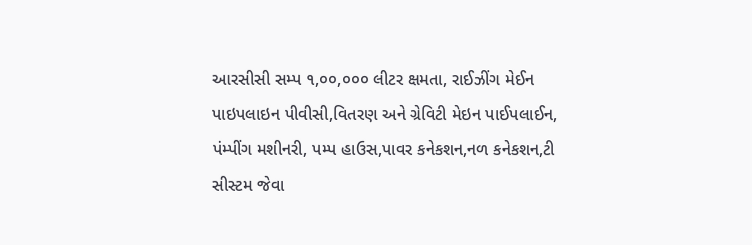આરસીસી સમ્પ ૧,૦૦,૦૦૦ લીટર ક્ષમતા, રાઈઝીંગ મેઈન પાઇપલાઇન પીવીસી,વિતરણ અને ગ્રેવિટી મેઇન પાઈપલાઈન, પંમ્પીંગ મશીનરી, પમ્પ હાઉસ,પાવર કનેકશન,નળ કનેકશન,ટી સીસ્ટમ જેવા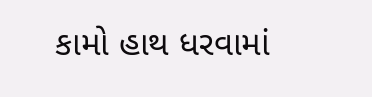કામો હાથ ધરવામાં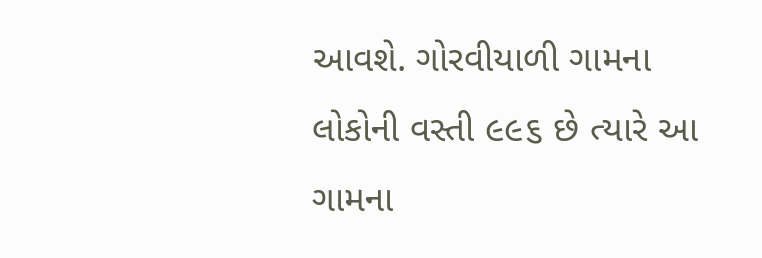આવશે. ગોરવીયાળી ગામના લોકોની વસ્તી ૯૯૬ છે ત્યારે આ ગામના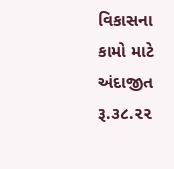વિકાસના કામો માટે અંદાજીત રૂ.૩૮.૨૨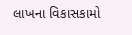લાખના વિકાસકામો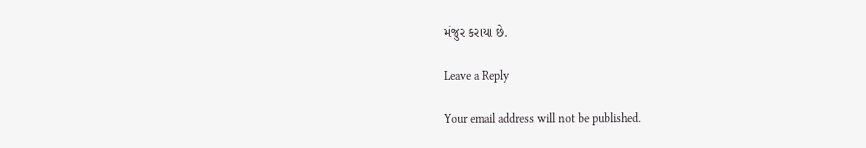મંજુર કરાયા છે.

Leave a Reply

Your email address will not be published.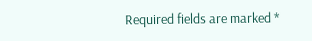Required fields are marked *